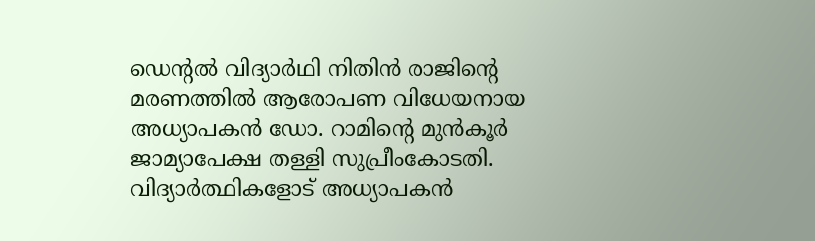ഡെന്റല്‍ വിദ്യാര്‍ഥി നിതിന്‍ രാജിന്റെ മരണത്തില്‍ ആരോപണ വിധേയനായ അധ്യാപകന്‍ ഡോ. റാമിന്റെ മുന്‍കൂര്‍ ജാമ്യാപേക്ഷ തള്ളി സുപ്രീംകോടതി. വിദ്യാര്‍ത്ഥികളോട് അധ്യാപകന്‍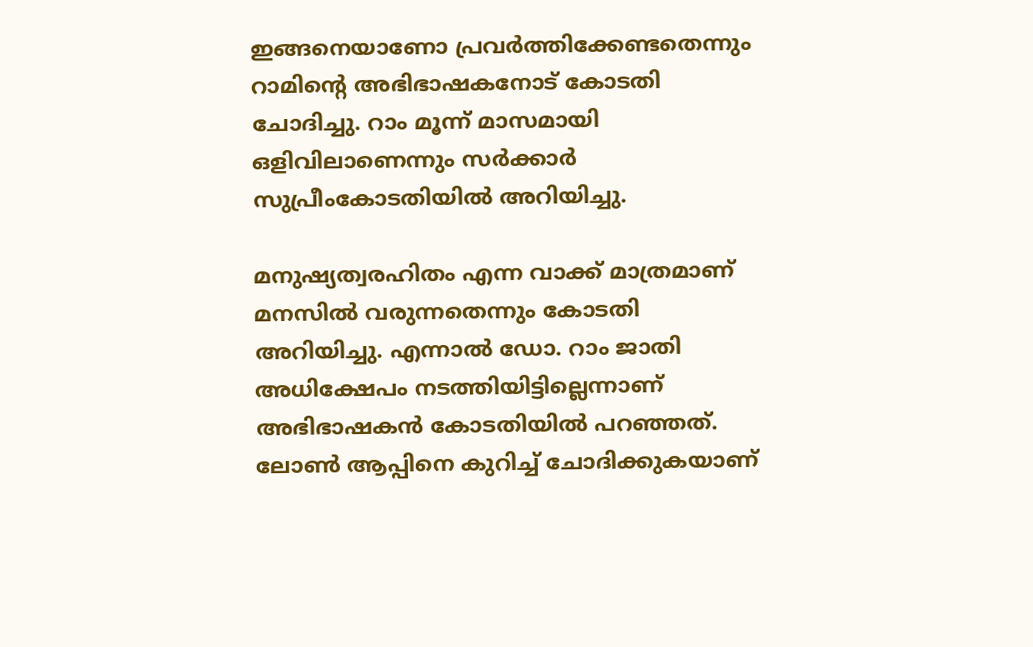ഇങ്ങനെയാണോ പ്രവര്‍ത്തിക്കേണ്ടതെന്നും റാമിന്റെ അഭിഭാഷകനോട് കോടതി ചോദിച്ചു. റാം മൂന്ന് മാസമായി ഒളിവിലാണെന്നും സര്‍ക്കാര്‍ സുപ്രീംകോടതിയില്‍ അറിയിച്ചു.

മനുഷ്യത്വരഹിതം എന്ന വാക്ക് മാത്രമാണ് മനസില്‍ വരുന്നതെന്നും കോടതി അറിയിച്ചു. എന്നാല്‍ ഡോ. റാം ജാതി അധിക്ഷേപം നടത്തിയിട്ടില്ലെന്നാണ് അഭിഭാഷകന്‍ കോടതിയില്‍ പറഞ്ഞത്. ലോണ്‍ ആപ്പിനെ കുറിച്ച് ചോദിക്കുകയാണ്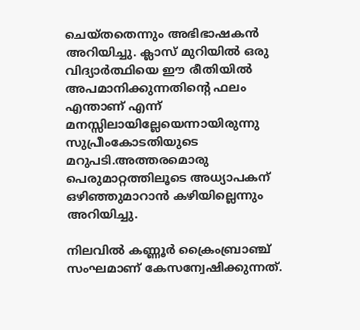ചെയ്തതെന്നും അഭിഭാഷകന്‍ അറിയിച്ചു. ക്ലാസ് മുറിയില്‍ ഒരു വിദ്യാര്‍ത്ഥിയെ ഈ രീതിയില്‍ അപമാനിക്കുന്നതിന്റെ ഫലം എന്താണ് എന്ന് മനസ്സിലായില്ലേയെന്നായിരുന്നു സുപ്രീംകോടതിയുടെ മറുപടി.അത്തരമൊരു പെരുമാറ്റത്തിലൂടെ അധ്യാപകന് ഒഴിഞ്ഞുമാറാന്‍ കഴിയില്ലെന്നും അറിയിച്ചു.

നിലവില്‍ കണ്ണൂര്‍ ക്രൈംബ്രാഞ്ച് സംഘമാണ് കേസന്വേഷിക്കുന്നത്.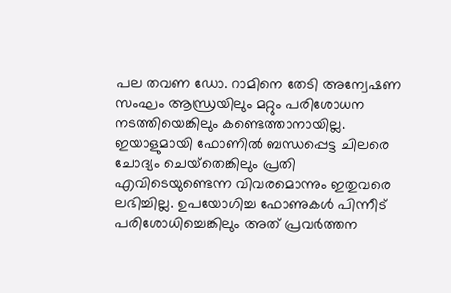പല തവണ ഡോ. റാമിനെ തേടി അന്വേഷണ സംഘം ആന്ധ്രയിലും മറ്റും പരിശോധന നടത്തിയെങ്കിലും കണ്ടെത്താനായില്ല. ഇയാളുമായി ഫോണില്‍ ബന്ധപ്പെട്ട ചിലരെ ചോദ്യം ചെയ്‌തെങ്കിലും പ്രതി എവിടെയുണ്ടെന്ന വിവരമൊന്നും ഇതുവരെ ലഭിച്ചില്ല. ഉപയോഗിച്ച ഫോണുകള്‍ പിന്നീട് പരിശോധിച്ചെങ്കിലും അത് പ്രവര്‍ത്തന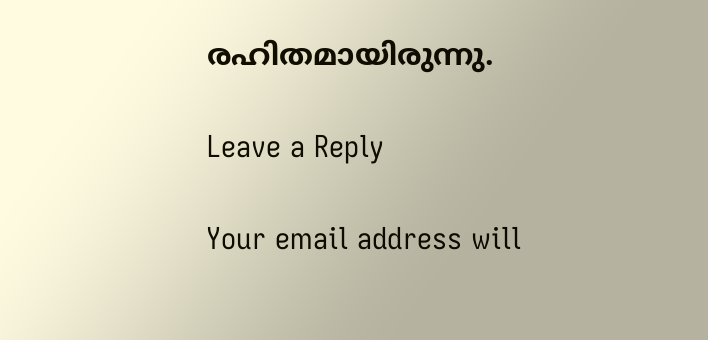രഹിതമായിരുന്നു.

Leave a Reply

Your email address will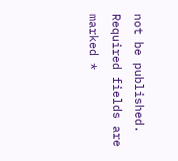not be published. Required fields are marked *